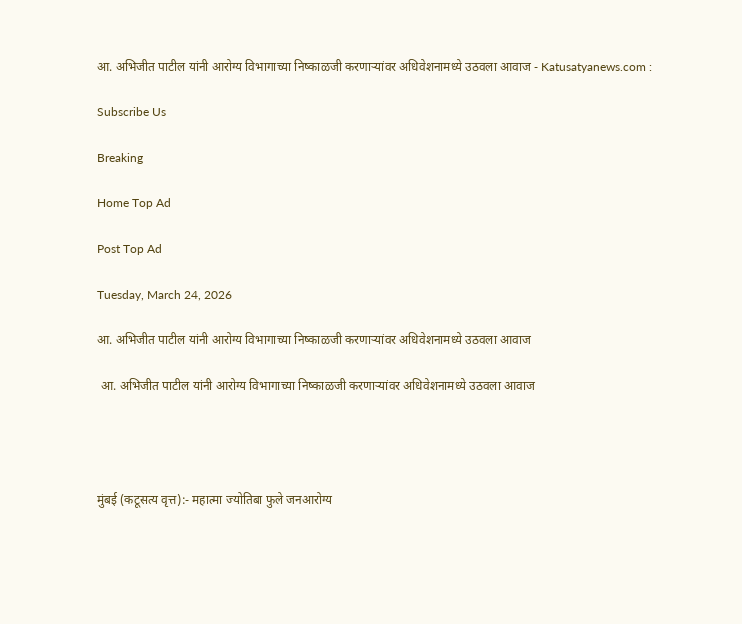आ. अभिजीत पाटील यांनी आरोग्य विभागाच्या निष्काळजी करणाऱ्यांवर अधिवेशनामध्ये उठवला आवाज - Katusatyanews.com :

Subscribe Us

Breaking

Home Top Ad

Post Top Ad

Tuesday, March 24, 2026

आ. अभिजीत पाटील यांनी आरोग्य विभागाच्या निष्काळजी करणाऱ्यांवर अधिवेशनामध्ये उठवला आवाज

 आ. अभिजीत पाटील यांनी आरोग्य विभागाच्या निष्काळजी करणाऱ्यांवर अधिवेशनामध्ये उठवला आवाज




मुंबई (कटूसत्य वृत्त):- महात्मा ज्योतिबा फुले जनआरोग्य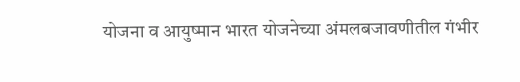योजना व आयुष्मान भारत योजनेच्या अंमलबजावणीतील गंभीर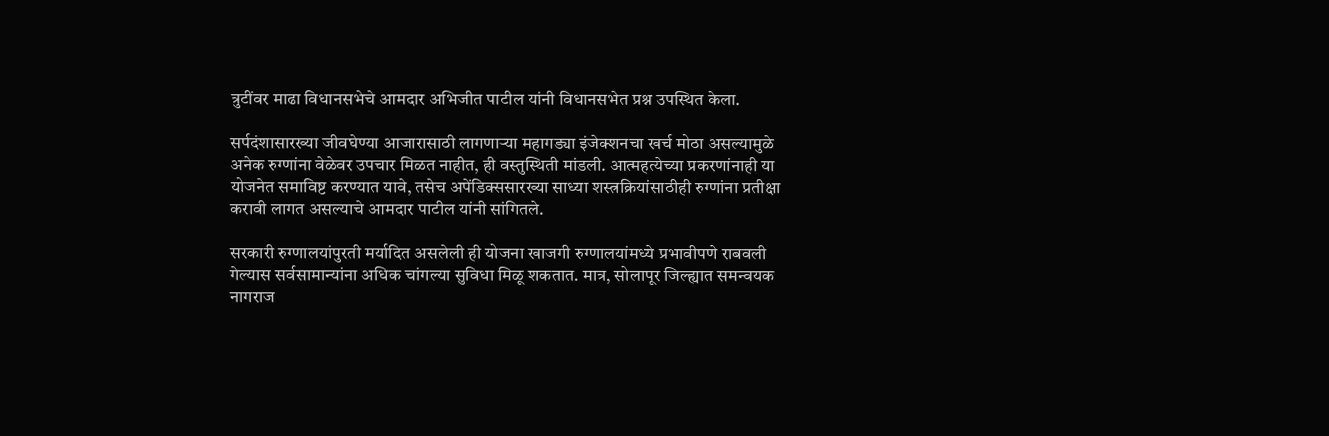त्रुटींवर माढा विधानसभेचे आमदार अभिजीत पाटील यांनी विधानसभेत प्रश्न उपस्थित केला.

सर्पदंशासारख्या जीवघेण्या आजारासाठी लागणाऱ्या महागड्या इंजेक्शनचा खर्च मोठा असल्यामुळे अनेक रुग्णांना वेळेवर उपचार मिळत नाहीत, ही वस्तुस्थिती मांडली. आत्महत्येच्या प्रकरणांनाही या योजनेत समाविष्ट करण्यात यावे, तसेच अपेंडिक्ससारख्या साध्या शस्त्रक्रियांसाठीही रुग्णांना प्रतीक्षा करावी लागत असल्याचे आमदार पाटील यांनी सांगितले.

सरकारी रुग्णालयांपुरती मर्यादित असलेली ही योजना खाजगी रुग्णालयांमध्ये प्रभावीपणे राबवली गेल्यास सर्वसामान्यांना अधिक चांगल्या सुविधा मिळू शकतात. मात्र, सोलापूर जिल्ह्यात समन्वयक नागराज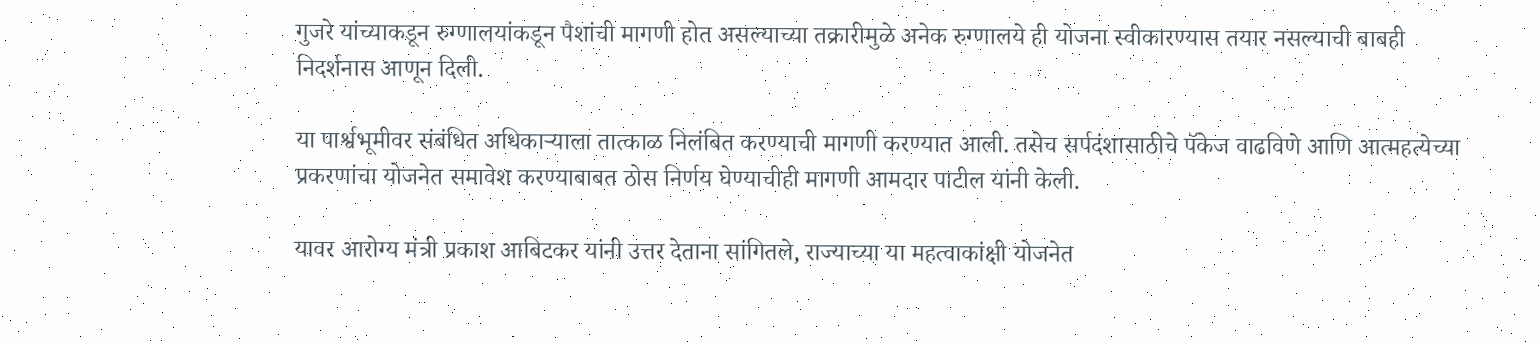गुजरे यांच्याकडून रुग्णालयांकडून पैशांची मागणी होत असल्याच्या तक्रारीमुळे अनेक रुग्णालये ही योजना स्वीकारण्यास तयार नसल्याची बाबही निदर्शनास आणून दिली.

या पार्श्वभूमीवर संबंधित अधिकाऱ्याला तात्काळ निलंबित करण्याची मागणी करण्यात आली. तसेच सर्पदंशासाठीचे पॅकेज वाढविणे आणि आत्महत्येच्या प्रकरणांचा योजनेत समावेश करण्याबाबत ठोस निर्णय घेण्याचीही मागणी आमदार पाटील यांनी केली.

यावर आरोग्य मंत्री प्रकाश आबिटकर यांनी उत्तर देताना सांगितले, राज्याच्या या महत्वाकांक्षी योजनेत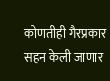कोणतीही गैरप्रकार सहन केली जाणार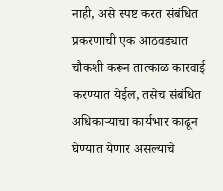नाही, असे स्पष्ट करत संबंधित प्रकरणाची एक आठवड्यात चौकशी करून तात्काळ कारवाई करण्यात येईल, तसेच संबंधित अधिकाऱ्याचा कार्यभार काढून घेण्यात येणार असल्याचे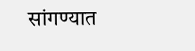सांगण्यात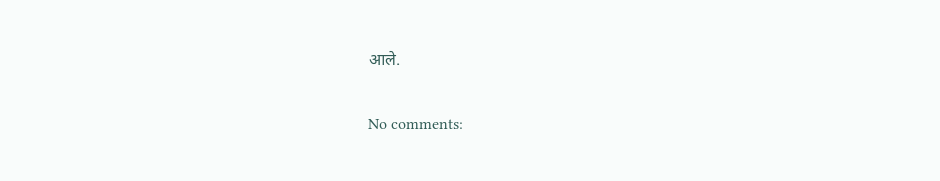आले.

No comments: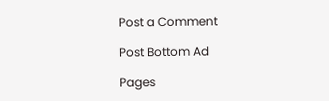Post a Comment

Post Bottom Ad

Pages